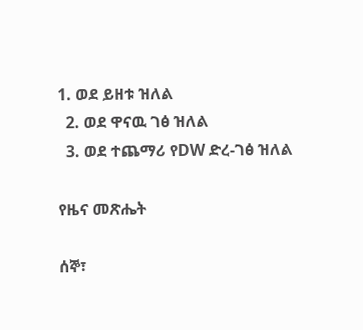1. ወደ ይዘቱ ዝለል
  2. ወደ ዋናዉ ገፅ ዝለል
  3. ወደ ተጨማሪ የDW ድረ-ገፅ ዝለል

የዜና መጽሔት

ሰኞ፣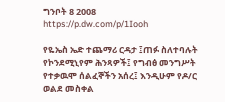ግንቦት 8 2008
https://p.dw.com/p/1Iooh

የዬኤስ ኤድ ተጨማሪ ርዳታ ፤ጠፉ ስለተባሉት የኮንደሚኒየም ሕንጻዎች፤ የግብፅ መንግሥት የተቃዉሞ ሰልፈኞችን አሰረ፤ እንዲሁም የዶ/ር ወልደ መስቀል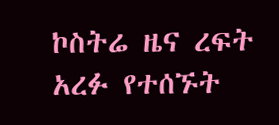ኮስትሬ ዜና ረፍት አረፉ የተሰኙት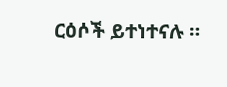ርዕሶች ይተነተናሉ ።